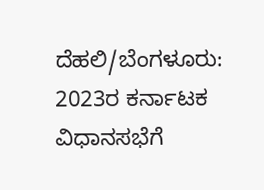ದೆಹಲಿ/ಬೆಂಗಳೂರು: 2023ರ ಕರ್ನಾಟಕ ವಿಧಾನಸಭೆಗೆ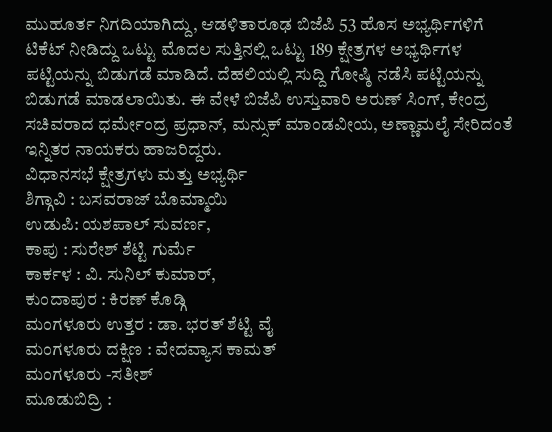ಮುಹೂರ್ತ ನಿಗದಿಯಾಗಿದ್ದು, ಆಡಳಿತಾರೂಢ ಬಿಜೆಪಿ 53 ಹೊಸ ಅಭ್ಯರ್ಥಿಗಳಿಗೆ ಟಿಕೆಟ್ ನೀಡಿದ್ದು ಒಟ್ಟು ಮೊದಲ ಸುತ್ತಿನಲ್ಲಿ ಒಟ್ಟು 189 ಕ್ಷೇತ್ರಗಳ ಅಭ್ಯರ್ಥಿಗಳ ಪಟ್ಟಿಯನ್ನು ಬಿಡುಗಡೆ ಮಾಡಿದೆ. ದೆಹಲಿಯಲ್ಲಿ ಸುದ್ದಿ ಗೋಷ್ಠಿ ನಡೆಸಿ ಪಟ್ಟಿಯನ್ನು ಬಿಡುಗಡೆ ಮಾಡಲಾಯಿತು. ಈ ವೇಳೆ ಬಿಜೆಪಿ ಉಸ್ತುವಾರಿ ಅರುಣ್ ಸಿಂಗ್, ಕೇಂದ್ರ ಸಚಿವರಾದ ಧರ್ಮೇಂದ್ರ ಪ್ರಧಾನ್, ಮನ್ಸುಕ್ ಮಾಂಡವೀಯ, ಅಣ್ಣಾಮಲೈ ಸೇರಿದಂತೆ ಇನ್ನಿತರ ನಾಯಕರು ಹಾಜರಿದ್ದರು.
ವಿಧಾನಸಭೆ ಕ್ಷೇತ್ರಗಳು ಮತ್ತು ಅಭ್ಯರ್ಥಿ
ಶಿಗ್ಗಾವಿ : ಬಸವರಾಜ್ ಬೊಮ್ಮಾಯಿ
ಉಡುಪಿ: ಯಶಪಾಲ್ ಸುವರ್ಣ,
ಕಾಪು : ಸುರೇಶ್ ಶೆಟ್ಟಿ ಗುರ್ಮೆ
ಕಾರ್ಕಳ : ವಿ. ಸುನಿಲ್ ಕುಮಾರ್,
ಕುಂದಾಪುರ : ಕಿರಣ್ ಕೊಡ್ಗಿ
ಮಂಗಳೂರು ಉತ್ತರ : ಡಾ. ಭರತ್ ಶೆಟ್ಟಿ ವೈ
ಮಂಗಳೂರು ದಕ್ಷಿಣ : ವೇದವ್ಯಾಸ ಕಾಮತ್
ಮಂಗಳೂರು -ಸತೀಶ್
ಮೂಡುಬಿದ್ರಿ :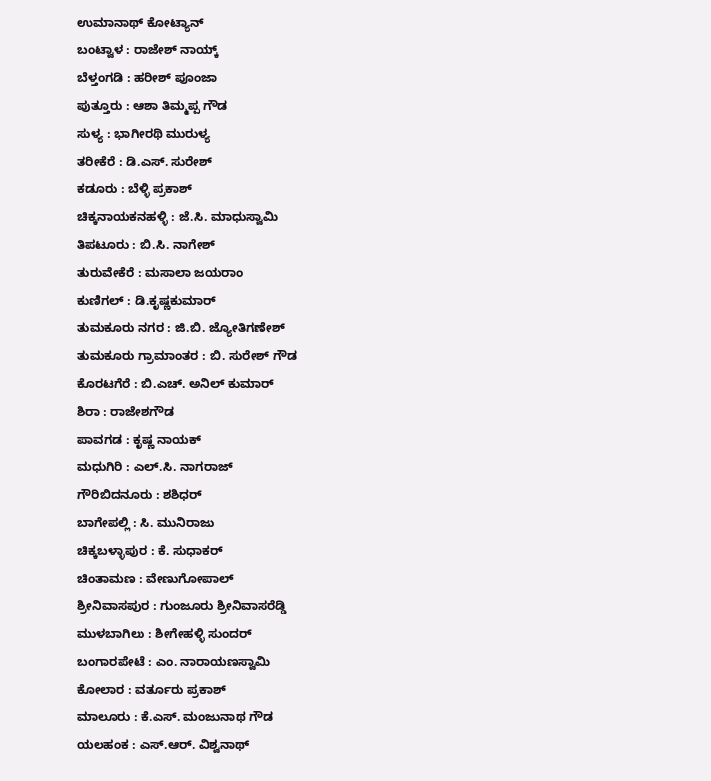ಉಮಾನಾಥ್ ಕೋಟ್ಯಾನ್
ಬಂಟ್ವಾಳ : ರಾಜೇಶ್ ನಾಯ್ಕ್
ಬೆಳ್ತಂಗಡಿ : ಹರೀಶ್ ಪೂಂಜಾ
ಪುತ್ತೂರು : ಆಶಾ ತಿಮ್ಮಪ್ಪ ಗೌಡ
ಸುಳ್ಯ : ಭಾಗೀರಥಿ ಮುರುಳ್ಯ
ತರೀಕೆರೆ : ಡಿ.ಎಸ್. ಸುರೇಶ್
ಕಡೂರು : ಬೆಳ್ಳಿ ಪ್ರಕಾಶ್
ಚಿಕ್ಕನಾಯಕನಹಳ್ಳಿ : ಜೆ.ಸಿ. ಮಾಧುಸ್ವಾಮಿ
ತಿಪಟೂರು : ಬಿ.ಸಿ. ನಾಗೇಶ್
ತುರುವೇಕೆರೆ : ಮಸಾಲಾ ಜಯರಾಂ
ಕುಣಿಗಲ್ : ಡಿ.ಕೃಷ್ಣಕುಮಾರ್
ತುಮಕೂರು ನಗರ : ಜಿ.ಬಿ. ಜ್ಯೋತಿಗಣೇಶ್
ತುಮಕೂರು ಗ್ರಾಮಾಂತರ : ಬಿ. ಸುರೇಶ್ ಗೌಡ
ಕೊರಟಗೆರೆ : ಬಿ.ಎಚ್. ಅನಿಲ್ ಕುಮಾರ್
ಶಿರಾ : ರಾಜೇಶಗೌಡ
ಪಾವಗಡ : ಕೃಷ್ಣ ನಾಯಕ್
ಮಧುಗಿರಿ : ಎಲ್.ಸಿ. ನಾಗರಾಜ್
ಗೌರಿಬಿದನೂರು : ಶಶಿಧರ್
ಬಾಗೇಪಲ್ಲಿ : ಸಿ. ಮುನಿರಾಜು
ಚಿಕ್ಕಬಳ್ಳಾಪುರ : ಕೆ. ಸುಧಾಕರ್
ಚಿಂತಾಮಣ : ವೇಣುಗೋಪಾಲ್
ಶ್ರೀನಿವಾಸಪುರ : ಗುಂಜೂರು ಶ್ರೀನಿವಾಸರೆಡ್ಡಿ
ಮುಳಬಾಗಿಲು : ಶೀಗೇಹಳ್ಳಿ ಸುಂದರ್
ಬಂಗಾರಪೇಟೆ : ಎಂ. ನಾರಾಯಣಸ್ವಾಮಿ
ಕೋಲಾರ : ವರ್ತೂರು ಪ್ರಕಾಶ್
ಮಾಲೂರು : ಕೆ.ಎಸ್. ಮಂಜುನಾಥ ಗೌಡ
ಯಲಹಂಕ : ಎಸ್.ಆರ್. ವಿಶ್ವನಾಥ್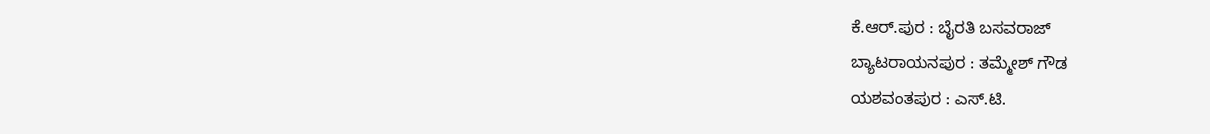ಕೆ.ಆರ್.ಪುರ : ಬೈರತಿ ಬಸವರಾಜ್
ಬ್ಯಾಟರಾಯನಪುರ : ತಮ್ಮೇಶ್ ಗೌಡ
ಯಶವಂತಪುರ : ಎಸ್.ಟಿ.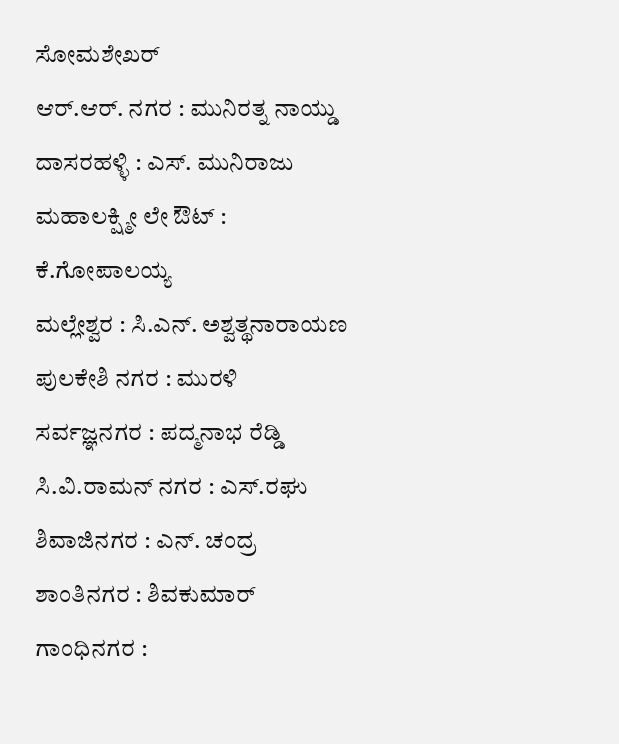ಸೋಮಶೇಖರ್
ಆರ್.ಆರ್. ನಗರ : ಮುನಿರತ್ನ ನಾಯ್ಡು
ದಾಸರಹಳ್ಳಿ : ಎಸ್. ಮುನಿರಾಜು
ಮಹಾಲಕ್ಷ್ಮೀ ಲೇ ಔಟ್ : ಕೆ.ಗೋಪಾಲಯ್ಯ
ಮಲ್ಲೇಶ್ವರ : ಸಿ.ಎನ್. ಅಶ್ವತ್ಥನಾರಾಯಣ
ಪುಲಕೇಶಿ ನಗರ : ಮುರಳಿ
ಸರ್ವಜ್ಞನಗರ : ಪದ್ಮನಾಭ ರೆಡ್ಡಿ
ಸಿ.ವಿ.ರಾಮನ್ ನಗರ : ಎಸ್.ರಘು
ಶಿವಾಜಿನಗರ : ಎನ್. ಚಂದ್ರ
ಶಾಂತಿನಗರ : ಶಿವಕುಮಾರ್
ಗಾಂಧಿನಗರ :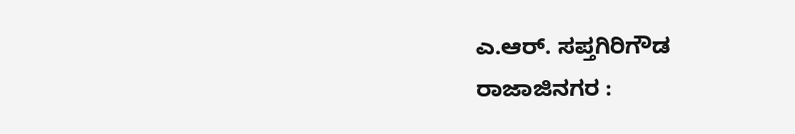ಎ.ಆರ್. ಸಪ್ತಗಿರಿಗೌಡ
ರಾಜಾಜಿನಗರ :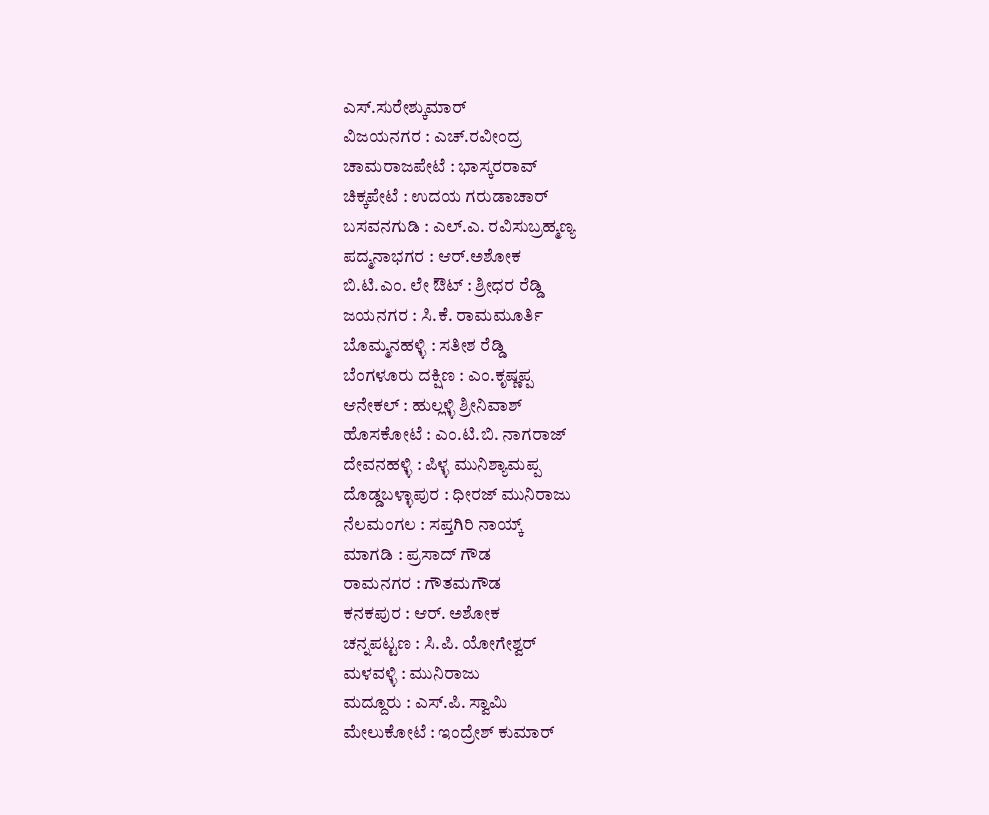ಎಸ್.ಸುರೇಶ್ಕುಮಾರ್
ವಿಜಯನಗರ : ಎಚ್.ರವೀಂದ್ರ
ಚಾಮರಾಜಪೇಟೆ : ಭಾಸ್ಕರರಾವ್
ಚಿಕ್ಕಪೇಟೆ : ಉದಯ ಗರುಡಾಚಾರ್
ಬಸವನಗುಡಿ : ಎಲ್.ಎ. ರವಿಸುಬ್ರಹ್ಮಣ್ಯ
ಪದ್ಮನಾಭಗರ : ಆರ್.ಅಶೋಕ
ಬಿ.ಟಿ.ಎಂ. ಲೇ ಔಟ್ : ಶ್ರೀಧರ ರೆಡ್ಡಿ
ಜಯನಗರ : ಸಿ.ಕೆ. ರಾಮಮೂರ್ತಿ
ಬೊಮ್ಮನಹಳ್ಳಿ : ಸತೀಶ ರೆಡ್ಡಿ
ಬೆಂಗಳೂರು ದಕ್ಷಿಣ : ಎಂ.ಕೃಷ್ಣಪ್ಪ
ಆನೇಕಲ್ : ಹುಲ್ಲಳ್ಳಿ ಶ್ರೀನಿವಾಶ್
ಹೊಸಕೋಟೆ : ಎಂ.ಟಿ.ಬಿ. ನಾಗರಾಜ್
ದೇವನಹಳ್ಳಿ : ಪಿಳ್ಳ ಮುನಿಶ್ಯಾಮಪ್ಪ
ದೊಡ್ಡಬಳ್ಳಾಪುರ : ಧೀರಜ್ ಮುನಿರಾಜು
ನೆಲಮಂಗಲ : ಸಪ್ತಗಿರಿ ನಾಯ್ಕ್
ಮಾಗಡಿ : ಪ್ರಸಾದ್ ಗೌಡ
ರಾಮನಗರ : ಗೌತಮಗೌಡ
ಕನಕಪುರ : ಆರ್. ಅಶೋಕ
ಚನ್ನಪಟ್ಟಣ : ಸಿ.ಪಿ. ಯೋಗೇಶ್ವರ್
ಮಳವಳ್ಳಿ : ಮುನಿರಾಜು
ಮದ್ದೂರು : ಎಸ್.ಪಿ. ಸ್ವಾಮಿ
ಮೇಲುಕೋಟೆ : ಇಂದ್ರೇಶ್ ಕುಮಾರ್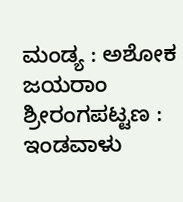ಮಂಡ್ಯ : ಅಶೋಕ ಜಯರಾಂ
ಶ್ರೀರಂಗಪಟ್ಟಣ : ಇಂಡವಾಳು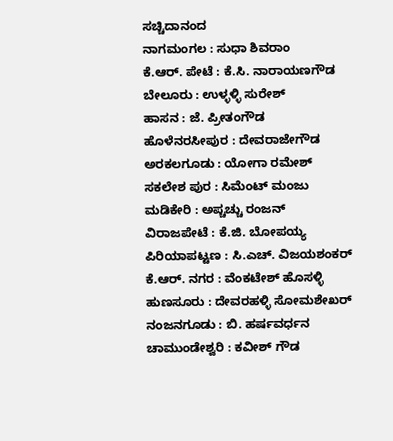ಸಚ್ಚಿದಾನಂದ
ನಾಗಮಂಗಲ : ಸುಧಾ ಶಿವರಾಂ
ಕೆ.ಆರ್. ಪೇಟೆ : ಕೆ.ಸಿ. ನಾರಾಯಣಗೌಡ
ಬೇಲೂರು : ಉಳ್ಳಳ್ಳಿ ಸುರೇಶ್
ಹಾಸನ : ಜೆ. ಪ್ರೀತಂಗೌಡ
ಹೊಳೆನರಸೀಪುರ : ದೇವರಾಜೇಗೌಡ
ಅರಕಲಗೂಡು : ಯೋಗಾ ರಮೇಶ್
ಸಕಲೇಶ ಪುರ : ಸಿಮೆಂಟ್ ಮಂಜು
ಮಡಿಕೇರಿ : ಅಪ್ಚಚ್ಚು ರಂಜನ್
ವಿರಾಜಪೇಟೆ : ಕೆ.ಜಿ. ಬೋಪಯ್ಯ
ಪಿರಿಯಾಪಟ್ಟಣ : ಸಿ.ಎಚ್. ವಿಜಯಶಂಕರ್
ಕೆ.ಆರ್. ನಗರ : ವೆಂಕಟೇಶ್ ಹೊಸಳ್ಳಿ
ಹುಣಸೂರು : ದೇವರಹಳ್ಳಿ ಸೋಮಶೇಖರ್
ನಂಜನಗೂಡು : ಬಿ. ಹರ್ಷವರ್ಧನ
ಚಾಮುಂಡೇಶ್ವರಿ : ಕವೀಶ್ ಗೌಡ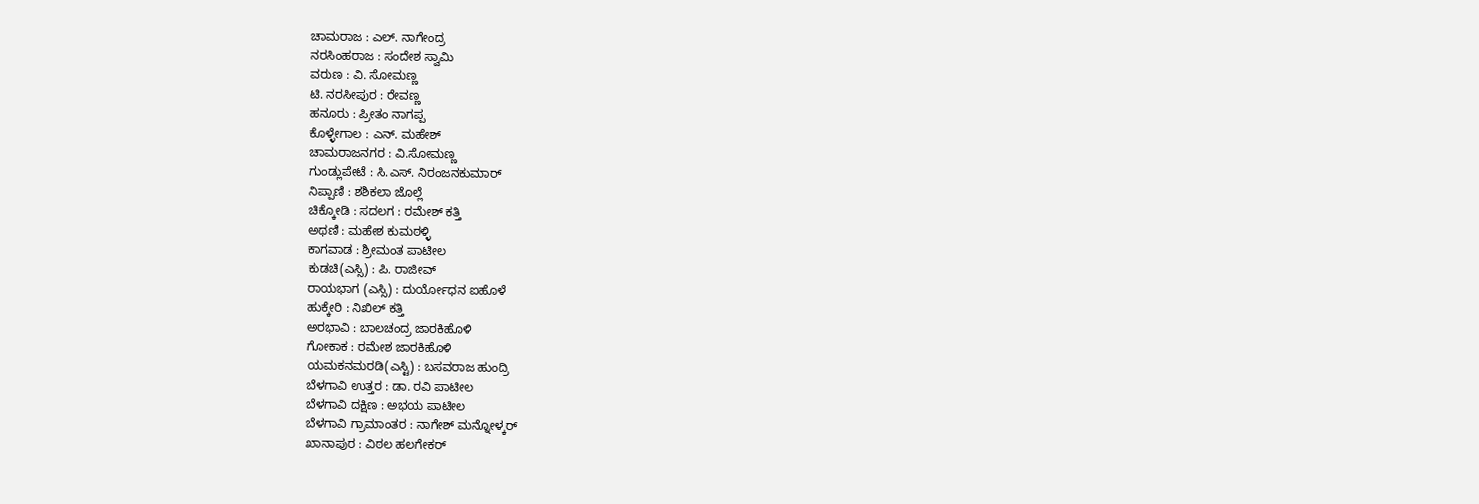ಚಾಮರಾಜ : ಎಲ್. ನಾಗೇಂದ್ರ
ನರಸಿಂಹರಾಜ : ಸಂದೇಶ ಸ್ವಾಮಿ
ವರುಣ : ವಿ. ಸೋಮಣ್ಣ
ಟಿ. ನರಸೀಪುರ : ರೇವಣ್ಣ
ಹನೂರು : ಪ್ರೀತಂ ನಾಗಪ್ಪ
ಕೊಳ್ಳೇಗಾಲ : ಎನ್. ಮಹೇಶ್
ಚಾಮರಾಜನಗರ : ವಿ.ಸೋಮಣ್ಣ
ಗುಂಡ್ಲುಪೇಟೆ : ಸಿ.ಎಸ್. ನಿರಂಜನಕುಮಾರ್
ನಿಪ್ಪಾಣಿ : ಶಶಿಕಲಾ ಜೊಲ್ಲೆ
ಚಿಕ್ಕೋಡಿ : ಸದಲಗ : ರಮೇಶ್ ಕತ್ತಿ
ಅಥಣಿ : ಮಹೇಶ ಕುಮಠಳ್ಳಿ
ಕಾಗವಾಡ : ಶ್ರೀಮಂತ ಪಾಟೀಲ
ಕುಡಚಿ(ಎಸ್ಸಿ) : ಪಿ. ರಾಜೀವ್
ರಾಯಭಾಗ (ಎಸ್ಸಿ) : ದುರ್ಯೋಧನ ಐಹೊಳೆ
ಹುಕ್ಕೇರಿ : ನಿಖಿಲ್ ಕತ್ತಿ
ಅರಭಾವಿ : ಬಾಲಚಂದ್ರ ಜಾರಕಿಹೊಳಿ
ಗೋಕಾಕ : ರಮೇಶ ಜಾರಕಿಹೊಳಿ
ಯಮಕನಮರಡಿ(ಎಸ್ಟಿ) : ಬಸವರಾಜ ಹುಂದ್ರಿ
ಬೆಳಗಾವಿ ಉತ್ತರ : ಡಾ. ರವಿ ಪಾಟೀಲ
ಬೆಳಗಾವಿ ದಕ್ಷಿಣ : ಅಭಯ ಪಾಟೀಲ
ಬೆಳಗಾವಿ ಗ್ರಾಮಾಂತರ : ನಾಗೇಶ್ ಮನ್ನೋಳ್ಕರ್
ಖಾನಾಪುರ : ವಿಠಲ ಹಲಗೇಕರ್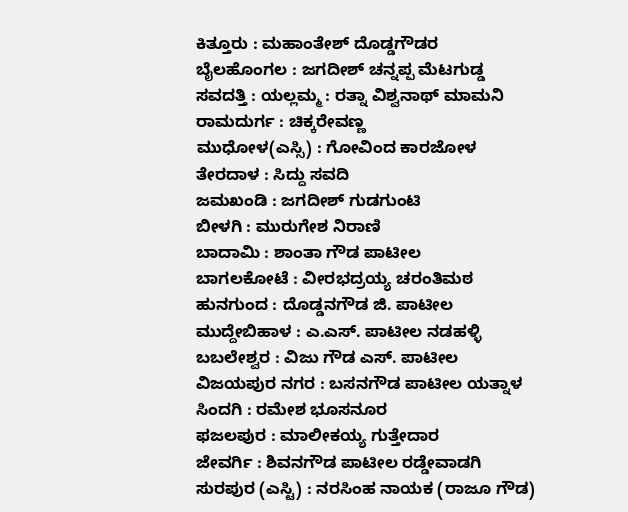ಕಿತ್ತೂರು : ಮಹಾಂತೇಶ್ ದೊಡ್ಡಗೌಡರ
ಬೈಲಹೊಂಗಲ : ಜಗದೀಶ್ ಚನ್ನಪ್ಪ ಮೆಟಗುಡ್ಡ
ಸವದತ್ತಿ : ಯಲ್ಲಮ್ಮ : ರತ್ನಾ ವಿಶ್ವನಾಥ್ ಮಾಮನಿ
ರಾಮದುರ್ಗ : ಚಿಕ್ಕರೇವಣ್ಣ
ಮುಧೋಳ(ಎಸ್ಸಿ) : ಗೋವಿಂದ ಕಾರಜೋಳ
ತೇರದಾಳ : ಸಿದ್ದು ಸವದಿ
ಜಮಖಂಡಿ : ಜಗದೀಶ್ ಗುಡಗುಂಟಿ
ಬೀಳಗಿ : ಮುರುಗೇಶ ನಿರಾಣಿ
ಬಾದಾಮಿ : ಶಾಂತಾ ಗೌಡ ಪಾಟೀಲ
ಬಾಗಲಕೋಟೆ : ವೀರಭದ್ರಯ್ಯ ಚರಂತಿಮಠ
ಹುನಗುಂದ : ದೊಡ್ಡನಗೌಡ ಜಿ. ಪಾಟೀಲ
ಮುದ್ದೇಬಿಹಾಳ : ಎ.ಎಸ್. ಪಾಟೀಲ ನಡಹಳ್ಳಿ
ಬಬಲೇಶ್ವರ : ವಿಜು ಗೌಡ ಎಸ್. ಪಾಟೀಲ
ವಿಜಯಪುರ ನಗರ : ಬಸನಗೌಡ ಪಾಟೀಲ ಯತ್ನಾಳ
ಸಿಂದಗಿ : ರಮೇಶ ಭೂಸನೂರ
ಫಜಲಪುರ : ಮಾಲೀಕಯ್ಯ ಗುತ್ತೇದಾರ
ಜೇವರ್ಗಿ : ಶಿವನಗೌಡ ಪಾಟೀಲ ರಡ್ಡೇವಾಡಗಿ
ಸುರಪುರ (ಎಸ್ಟಿ) : ನರಸಿಂಹ ನಾಯಕ (ರಾಜೂ ಗೌಡ)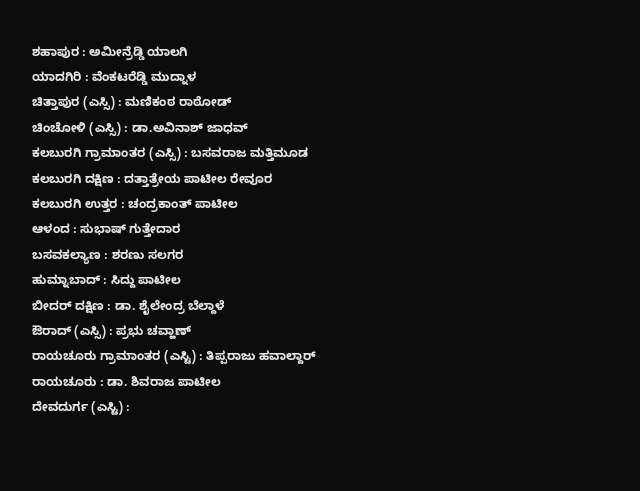ಶಹಾಪುರ : ಅಮೀನ್ರೆಡ್ಡಿ ಯಾಲಗಿ
ಯಾದಗಿರಿ : ವೆಂಕಟರೆಡ್ಡಿ ಮುದ್ನಾಳ
ಚಿತ್ತಾಪುರ (ಎಸ್ಸಿ) : ಮಣಿಕಂಠ ರಾಠೋಡ್
ಚಿಂಚೋಳಿ (ಎಸ್ಸಿ) : ಡಾ.ಅವಿನಾಶ್ ಜಾಧವ್
ಕಲಬುರಗಿ ಗ್ರಾಮಾಂತರ (ಎಸ್ಸಿ) : ಬಸವರಾಜ ಮತ್ತಿಮೂಡ
ಕಲಬುರಗಿ ದಕ್ಷಿಣ : ದತ್ತಾತ್ರೇಯ ಪಾಟೀಲ ರೇವೂರ
ಕಲಬುರಗಿ ಉತ್ತರ : ಚಂದ್ರಕಾಂತ್ ಪಾಟೀಲ
ಆಳಂದ : ಸುಭಾಷ್ ಗುತ್ತೇದಾರ
ಬಸವಕಲ್ಯಾಣ : ಶರಣು ಸಲಗರ
ಹುಮ್ನಾಬಾದ್ : ಸಿದ್ದು ಪಾಟೀಲ
ಬೀದರ್ ದಕ್ಷಿಣ : ಡಾ. ಶೈಲೇಂದ್ರ ಬೆಲ್ದಾಳೆ
ಔರಾದ್ (ಎಸ್ಸಿ) : ಪ್ರಭು ಚವ್ಹಾಣ್
ರಾಯಚೂರು ಗ್ರಾಮಾಂತರ (ಎಸ್ಟಿ) : ತಿಪ್ಪರಾಜು ಹವಾಲ್ದಾರ್
ರಾಯಚೂರು : ಡಾ. ಶಿವರಾಜ ಪಾಟೀಲ
ದೇವದುರ್ಗ (ಎಸ್ಟಿ) :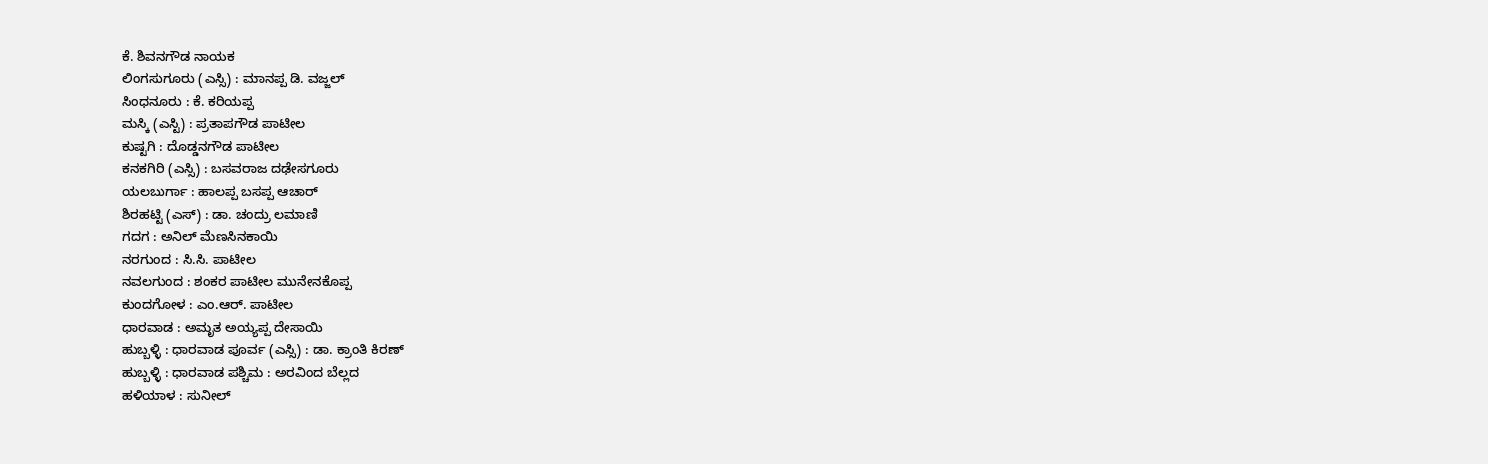ಕೆ. ಶಿವನಗೌಡ ನಾಯಕ
ಲಿಂಗಸುಗೂರು (ಎಸ್ಸಿ) : ಮಾನಪ್ಪ ಡಿ. ವಜ್ಜಲ್
ಸಿಂಧನೂರು : ಕೆ. ಕರಿಯಪ್ಪ
ಮಸ್ಕಿ (ಎಸ್ಟಿ) : ಪ್ರತಾಪಗೌಡ ಪಾಟೀಲ
ಕುಷ್ಟಗಿ : ದೊಡ್ಡನಗೌಡ ಪಾಟೀಲ
ಕನಕಗಿರಿ (ಎಸ್ಸಿ) : ಬಸವರಾಜ ದಢೇಸಗೂರು
ಯಲಬುರ್ಗಾ : ಹಾಲಪ್ಪ ಬಸಪ್ಪ ಆಚಾರ್
ಶಿರಹಟ್ಟಿ (ಎಸ್) : ಡಾ. ಚಂದ್ರು ಲಮಾಣಿ
ಗದಗ : ಅನಿಲ್ ಮೆಣಸಿನಕಾಯಿ
ನರಗುಂದ : ಸಿ.ಸಿ. ಪಾಟೀಲ
ನವಲಗುಂದ : ಶಂಕರ ಪಾಟೀಲ ಮುನೇನಕೊಪ್ಪ
ಕುಂದಗೋಳ : ಎಂ.ಆರ್. ಪಾಟೀಲ
ಧಾರವಾಡ : ಅಮೃತ ಅಯ್ಯಪ್ಪ ದೇಸಾಯಿ
ಹುಬ್ಬಳ್ಳಿ : ಧಾರವಾಡ ಪೂರ್ವ (ಎಸ್ಸಿ) : ಡಾ. ಕ್ರಾಂತಿ ಕಿರಣ್
ಹುಬ್ಬಳ್ಳಿ : ಧಾರವಾಡ ಪಶ್ಚಿಮ : ಅರವಿಂದ ಬೆಲ್ಲದ
ಹಳಿಯಾಳ : ಸುನೀಲ್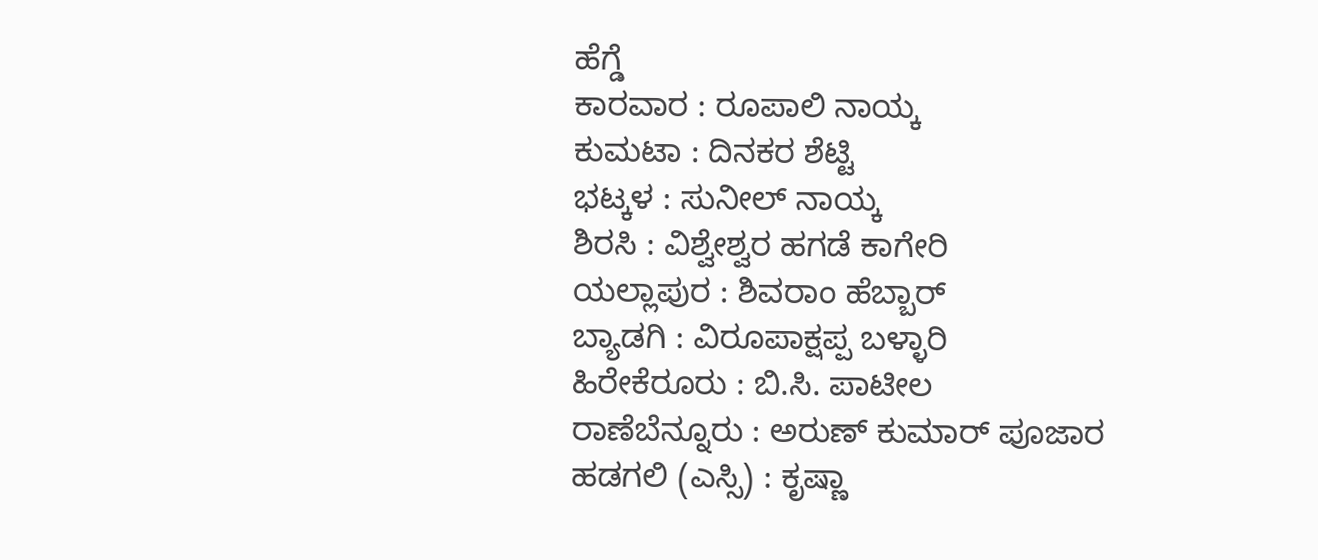ಹೆಗ್ಡೆ
ಕಾರವಾರ : ರೂಪಾಲಿ ನಾಯ್ಕ
ಕುಮಟಾ : ದಿನಕರ ಶೆಟ್ಟಿ
ಭಟ್ಕಳ : ಸುನೀಲ್ ನಾಯ್ಕ
ಶಿರಸಿ : ವಿಶ್ವೇಶ್ವರ ಹಗಡೆ ಕಾಗೇರಿ
ಯಲ್ಲಾಪುರ : ಶಿವರಾಂ ಹೆಬ್ಬಾರ್
ಬ್ಯಾಡಗಿ : ವಿರೂಪಾಕ್ಷಪ್ಪ ಬಳ್ಳಾರಿ
ಹಿರೇಕೆರೂರು : ಬಿ.ಸಿ. ಪಾಟೀಲ
ರಾಣೆಬೆನ್ನೂರು : ಅರುಣ್ ಕುಮಾರ್ ಪೂಜಾರ
ಹಡಗಲಿ (ಎಸ್ಸಿ) : ಕೃಷ್ಣಾ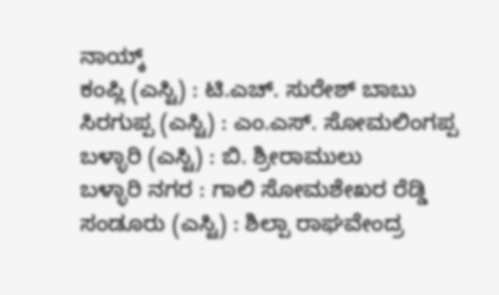ನಾಯ್ಕ್
ಕಂಪ್ಲಿ (ಎಸ್ಟಿ) : ಟಿ.ಎಚ್. ಸುರೇಶ್ ಬಾಬು
ಸಿರಗುಪ್ಪ (ಎಸ್ಟಿ) : ಎಂ.ಎಸ್. ಸೋಮಲಿಂಗಪ್ಪ
ಬಳ್ಳಾರಿ (ಎಸ್ಟಿ) : ಬಿ. ಶ್ರೀರಾಮುಲು
ಬಳ್ಳಾರಿ ನಗರ : ಗಾಲಿ ಸೋಮಶೇಖರ ರೆಡ್ಡಿ
ಸಂಡೂರು (ಎಸ್ಟಿ) : ಶಿಲ್ಪಾ ರಾಘವೇಂದ್ರ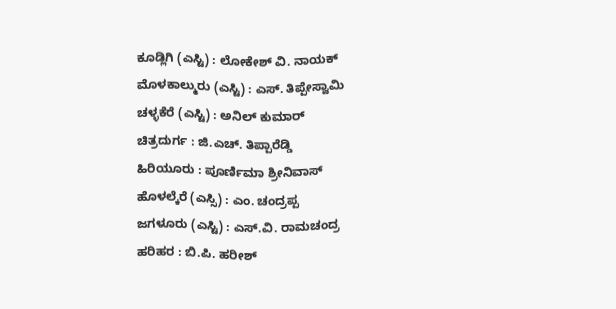ಕೂಡ್ಲಿಗಿ (ಎಸ್ಟಿ) : ಲೋಕೇಶ್ ವಿ. ನಾಯಕ್
ಮೊಳಕಾಲ್ಮುರು (ಎಸ್ಟಿ) : ಎಸ್. ತಿಪ್ಪೇಸ್ವಾಮಿ
ಚಳ್ಳಕೆರೆ (ಎಸ್ಟಿ) : ಅನಿಲ್ ಕುಮಾರ್
ಚಿತ್ರದುರ್ಗ : ಜಿ.ಎಚ್. ತಿಪ್ಪಾರೆಡ್ಡಿ
ಹಿರಿಯೂರು : ಪೂರ್ಣಿಮಾ ಶ್ರೀನಿವಾಸ್
ಹೊಳಲ್ಕೆರೆ (ಎಸ್ಸಿ) : ಎಂ. ಚಂದ್ರಪ್ಪ
ಜಗಳೂರು (ಎಸ್ಟಿ) : ಎಸ್.ವಿ. ರಾಮಚಂದ್ರ
ಹರಿಹರ : ಬಿ.ಪಿ. ಹರೀಶ್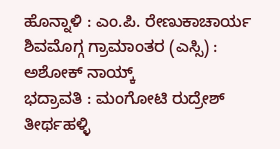ಹೊನ್ನಾಳಿ : ಎಂ.ಪಿ. ರೇಣುಕಾಚಾರ್ಯ
ಶಿವಮೊಗ್ಗ ಗ್ರಾಮಾಂತರ (ಎಸ್ಸಿ) : ಅಶೋಕ್ ನಾಯ್ಕ್
ಭದ್ರಾವತಿ : ಮಂಗೋಟಿ ರುದ್ರೇಶ್
ತೀರ್ಥಹಳ್ಳಿ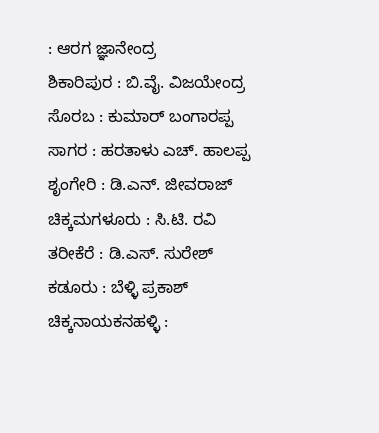: ಆರಗ ಜ್ಞಾನೇಂದ್ರ
ಶಿಕಾರಿಪುರ : ಬಿ.ವೈ. ವಿಜಯೇಂದ್ರ
ಸೊರಬ : ಕುಮಾರ್ ಬಂಗಾರಪ್ಪ
ಸಾಗರ : ಹರತಾಳು ಎಚ್. ಹಾಲಪ್ಪ
ಶೃಂಗೇರಿ : ಡಿ.ಎನ್. ಜೀವರಾಜ್
ಚಿಕ್ಕಮಗಳೂರು : ಸಿ.ಟಿ. ರವಿ
ತರೀಕೆರೆ : ಡಿ.ಎಸ್. ಸುರೇಶ್
ಕಡೂರು : ಬೆಳ್ಳಿ ಪ್ರಕಾಶ್
ಚಿಕ್ಕನಾಯಕನಹಳ್ಳಿ :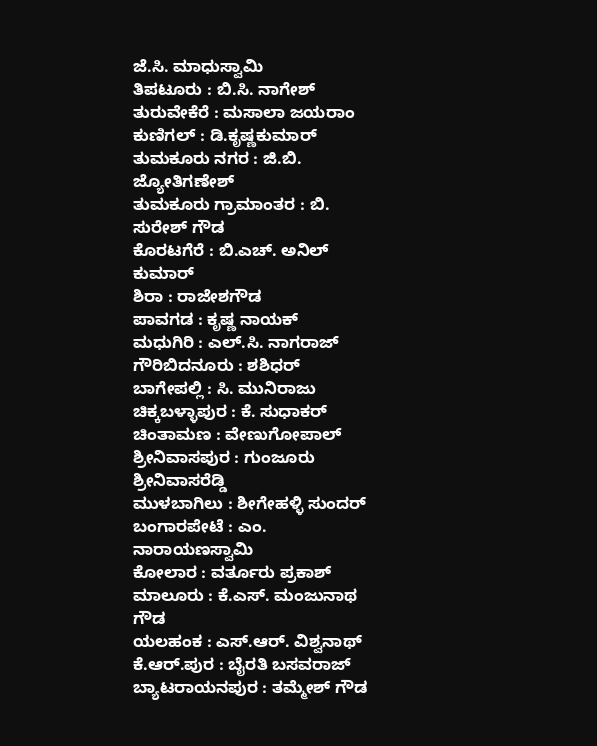ಜೆ.ಸಿ. ಮಾಧುಸ್ವಾಮಿ
ತಿಪಟೂರು : ಬಿ.ಸಿ. ನಾಗೇಶ್
ತುರುವೇಕೆರೆ : ಮಸಾಲಾ ಜಯರಾಂ
ಕುಣಿಗಲ್ : ಡಿ.ಕೃಷ್ಣಕುಮಾರ್
ತುಮಕೂರು ನಗರ : ಜಿ.ಬಿ. ಜ್ಯೋತಿಗಣೇಶ್
ತುಮಕೂರು ಗ್ರಾಮಾಂತರ : ಬಿ. ಸುರೇಶ್ ಗೌಡ
ಕೊರಟಗೆರೆ : ಬಿ.ಎಚ್. ಅನಿಲ್ ಕುಮಾರ್
ಶಿರಾ : ರಾಜೇಶಗೌಡ
ಪಾವಗಡ : ಕೃಷ್ಣ ನಾಯಕ್
ಮಧುಗಿರಿ : ಎಲ್.ಸಿ. ನಾಗರಾಜ್
ಗೌರಿಬಿದನೂರು : ಶಶಿಧರ್
ಬಾಗೇಪಲ್ಲಿ : ಸಿ. ಮುನಿರಾಜು
ಚಿಕ್ಕಬಳ್ಳಾಪುರ : ಕೆ. ಸುಧಾಕರ್
ಚಿಂತಾಮಣ : ವೇಣುಗೋಪಾಲ್
ಶ್ರೀನಿವಾಸಪುರ : ಗುಂಜೂರು ಶ್ರೀನಿವಾಸರೆಡ್ಡಿ
ಮುಳಬಾಗಿಲು : ಶೀಗೇಹಳ್ಳಿ ಸುಂದರ್
ಬಂಗಾರಪೇಟೆ : ಎಂ. ನಾರಾಯಣಸ್ವಾಮಿ
ಕೋಲಾರ : ವರ್ತೂರು ಪ್ರಕಾಶ್
ಮಾಲೂರು : ಕೆ.ಎಸ್. ಮಂಜುನಾಥ ಗೌಡ
ಯಲಹಂಕ : ಎಸ್.ಆರ್. ವಿಶ್ವನಾಥ್
ಕೆ.ಆರ್.ಪುರ : ಬೈರತಿ ಬಸವರಾಜ್
ಬ್ಯಾಟರಾಯನಪುರ : ತಮ್ಮೇಶ್ ಗೌಡ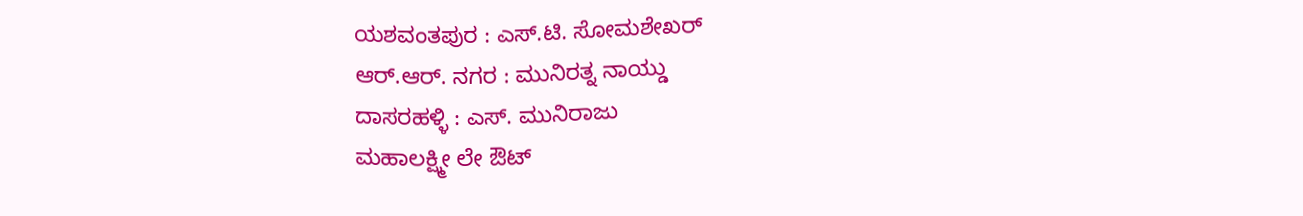ಯಶವಂತಪುರ : ಎಸ್.ಟಿ. ಸೋಮಶೇಖರ್
ಆರ್.ಆರ್. ನಗರ : ಮುನಿರತ್ನ ನಾಯ್ಡು
ದಾಸರಹಳ್ಳಿ : ಎಸ್. ಮುನಿರಾಜು
ಮಹಾಲಕ್ಷ್ಮೀ ಲೇ ಔಟ್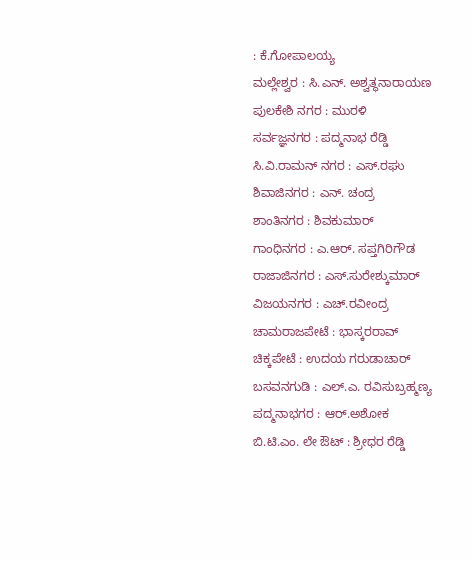: ಕೆ.ಗೋಪಾಲಯ್ಯ
ಮಲ್ಲೇಶ್ವರ : ಸಿ.ಎನ್. ಅಶ್ವತ್ಥನಾರಾಯಣ
ಪುಲಕೇಶಿ ನಗರ : ಮುರಳಿ
ಸರ್ವಜ್ಞನಗರ : ಪದ್ಮನಾಭ ರೆಡ್ಡಿ
ಸಿ.ವಿ.ರಾಮನ್ ನಗರ : ಎಸ್.ರಘು
ಶಿವಾಜಿನಗರ : ಎನ್. ಚಂದ್ರ
ಶಾಂತಿನಗರ : ಶಿವಕುಮಾರ್
ಗಾಂಧಿನಗರ : ಎ.ಆರ್. ಸಪ್ತಗಿರಿಗೌಡ
ರಾಜಾಜಿನಗರ : ಎಸ್.ಸುರೇಶ್ಕುಮಾರ್
ವಿಜಯನಗರ : ಎಚ್.ರವೀಂದ್ರ
ಚಾಮರಾಜಪೇಟೆ : ಭಾಸ್ಕರರಾವ್
ಚಿಕ್ಕಪೇಟೆ : ಉದಯ ಗರುಡಾಚಾರ್
ಬಸವನಗುಡಿ : ಎಲ್.ಎ. ರವಿಸುಬ್ರಹ್ಮಣ್ಯ
ಪದ್ಮನಾಭಗರ : ಆರ್.ಅಶೋಕ
ಬಿ.ಟಿ.ಎಂ. ಲೇ ಔಟ್ : ಶ್ರೀಧರ ರೆಡ್ಡಿ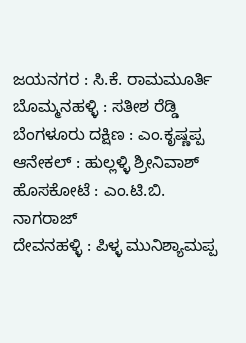ಜಯನಗರ : ಸಿ.ಕೆ. ರಾಮಮೂರ್ತಿ
ಬೊಮ್ಮನಹಳ್ಳಿ : ಸತೀಶ ರೆಡ್ಡಿ
ಬೆಂಗಳೂರು ದಕ್ಷಿಣ : ಎಂ.ಕೃಷ್ಣಪ್ಪ
ಆನೇಕಲ್ : ಹುಲ್ಲಳ್ಳಿ ಶ್ರೀನಿವಾಶ್
ಹೊಸಕೋಟೆ : ಎಂ.ಟಿ.ಬಿ. ನಾಗರಾಜ್
ದೇವನಹಳ್ಳಿ : ಪಿಳ್ಳ ಮುನಿಶ್ಯಾಮಪ್ಪ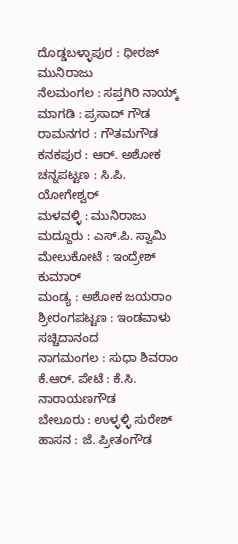ದೊಡ್ಡಬಳ್ಳಾಪುರ : ಧೀರಜ್ ಮುನಿರಾಜು
ನೆಲಮಂಗಲ : ಸಪ್ತಗಿರಿ ನಾಯ್ಕ್
ಮಾಗಡಿ : ಪ್ರಸಾದ್ ಗೌಡ
ರಾಮನಗರ : ಗೌತಮಗೌಡ
ಕನಕಪುರ : ಆರ್. ಅಶೋಕ
ಚನ್ನಪಟ್ಟಣ : ಸಿ.ಪಿ. ಯೋಗೇಶ್ವರ್
ಮಳವಳ್ಳಿ : ಮುನಿರಾಜು
ಮದ್ದೂರು : ಎಸ್.ಪಿ. ಸ್ವಾಮಿ
ಮೇಲುಕೋಟೆ : ಇಂದ್ರೇಶ್ ಕುಮಾರ್
ಮಂಡ್ಯ : ಅಶೋಕ ಜಯರಾಂ
ಶ್ರೀರಂಗಪಟ್ಟಣ : ಇಂಡವಾಳು ಸಚ್ಚಿದಾನಂದ
ನಾಗಮಂಗಲ : ಸುಧಾ ಶಿವರಾಂ
ಕೆ.ಆರ್. ಪೇಟೆ : ಕೆ.ಸಿ. ನಾರಾಯಣಗೌಡ
ಬೇಲೂರು : ಉಳ್ಳಳ್ಳಿ ಸುರೇಶ್
ಹಾಸನ : ಜೆ. ಪ್ರೀತಂಗೌಡ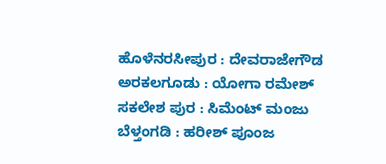ಹೊಳೆನರಸೀಪುರ : ದೇವರಾಜೇಗೌಡ
ಅರಕಲಗೂಡು : ಯೋಗಾ ರಮೇಶ್
ಸಕಲೇಶ ಪುರ : ಸಿಮೆಂಟ್ ಮಂಜು
ಬೆಳ್ತಂಗಡಿ : ಹರೀಶ್ ಪೂಂಜ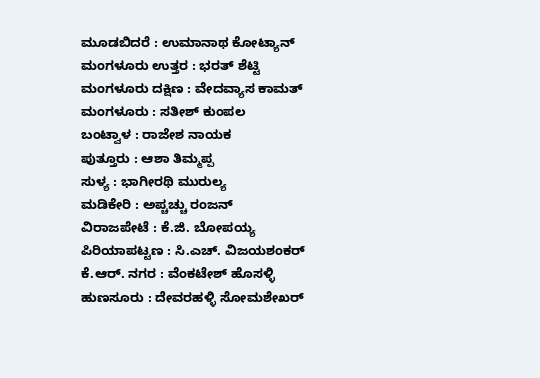ಮೂಡಬಿದರೆ : ಉಮಾನಾಥ ಕೋಟ್ಯಾನ್
ಮಂಗಳೂರು ಉತ್ತರ : ಭರತ್ ಶೆಟ್ಟಿ
ಮಂಗಳೂರು ದಕ್ಷಿಣ : ವೇದವ್ಯಾಸ ಕಾಮತ್
ಮಂಗಳೂರು : ಸತೀಶ್ ಕುಂಪಲ
ಬಂಟ್ವಾಳ : ರಾಜೇಶ ನಾಯಕ
ಪುತ್ತೂರು : ಆಶಾ ತಿಮ್ಮಪ್ಪ
ಸುಳ್ಯ : ಭಾಗೀರಥಿ ಮುರುಲ್ಯ
ಮಡಿಕೇರಿ : ಅಪ್ಚಚ್ಚು ರಂಜನ್
ವಿರಾಜಪೇಟೆ : ಕೆ.ಜಿ. ಬೋಪಯ್ಯ
ಪಿರಿಯಾಪಟ್ಟಣ : ಸಿ.ಎಚ್. ವಿಜಯಶಂಕರ್
ಕೆ.ಆರ್. ನಗರ : ವೆಂಕಟೇಶ್ ಹೊಸಳ್ಳಿ
ಹುಣಸೂರು : ದೇವರಹಳ್ಳಿ ಸೋಮಶೇಖರ್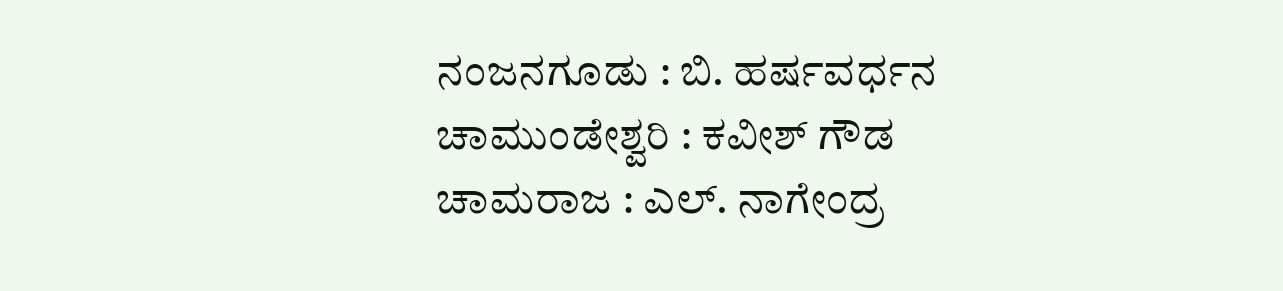ನಂಜನಗೂಡು : ಬಿ. ಹರ್ಷವರ್ಧನ
ಚಾಮುಂಡೇಶ್ವರಿ : ಕವೀಶ್ ಗೌಡ
ಚಾಮರಾಜ : ಎಲ್. ನಾಗೇಂದ್ರ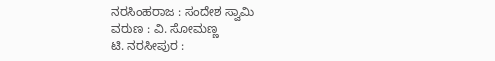ನರಸಿಂಹರಾಜ : ಸಂದೇಶ ಸ್ವಾಮಿ
ವರುಣ : ವಿ. ಸೋಮಣ್ಣ
ಟಿ. ನರಸೀಪುರ :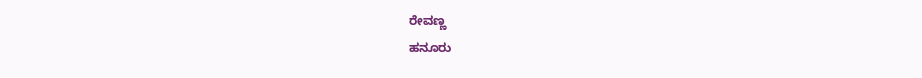ರೇವಣ್ಣ
ಹನೂರು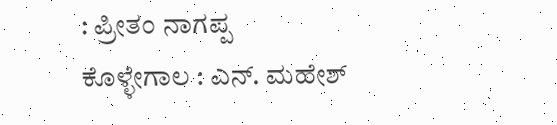: ಪ್ರೀತಂ ನಾಗಪ್ಪ
ಕೊಳ್ಳೇಗಾಲ : ಎನ್. ಮಹೇಶ್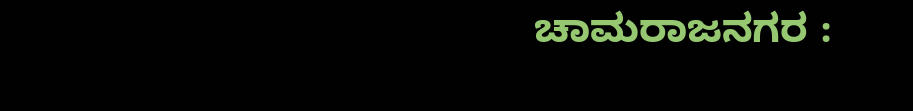ಚಾಮರಾಜನಗರ :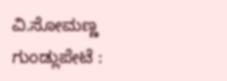ವಿ.ಸೋಮಣ್ಣ
ಗುಂಡ್ಲುಪೇಟೆ :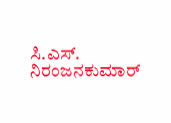ಸಿ.ಎಸ್. ನಿರಂಜನಕುಮಾರ್